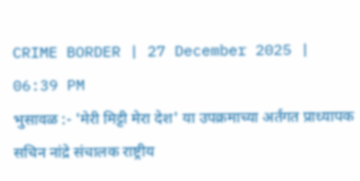CRIME BORDER | 27 December 2025 | 06:39 PM
भुसावळ :- 'मेरी मिट्टी मेरा देश' या उपक्रमाच्या अर्तंगत प्राध्यापक सचिन नांद्रे संचालक राष्ट्रीय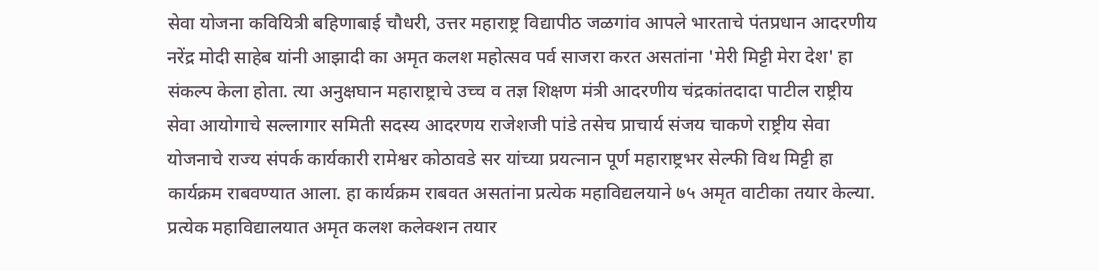सेवा योजना कवियित्री बहिणाबाई चौधरी, उत्तर महाराष्ट्र विद्यापीठ जळगांव आपले भारताचे पंतप्रधान आदरणीय नरेंद्र मोदी साहेब यांनी आझादी का अमृत कलश महोत्सव पर्व साजरा करत असतांना 'मेरी मिट्टी मेरा देश' हा संकल्प केला होता. त्या अनुक्षघान महाराष्ट्राचे उच्च व तज्ञ शिक्षण मंत्री आदरणीय चंद्रकांतदादा पाटील राष्ट्रीय सेवा आयोगाचे सल्लागार समिती सदस्य आदरणय राजेशजी पांडे तसेच प्राचार्य संजय चाकणे राष्ट्रीय सेवा योजनाचे राज्य संपर्क कार्यकारी रामेश्वर कोठावडे सर यांच्या प्रयत्नान पूर्ण महाराष्ट्रभर सेल्फी विथ मिट्टी हा कार्यक्रम राबवण्यात आला. हा कार्यक्रम राबवत असतांना प्रत्येक महाविद्यलयाने ७५ अमृत वाटीका तयार केल्या.
प्रत्येक महाविद्यालयात अमृत कलश कलेक्शन तयार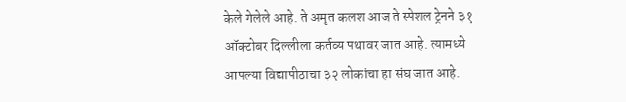केले गेलेले आहे. ते अमृत कलश आज ते स्पेशल ट्रेनने ३१ ऑक्टोबर दिल्लीला कर्तव्य पथावर जात आहे. त्यामध्ये आपल्या विद्यापीठाचा ३२ लोकांचा हा संघ जात आहे.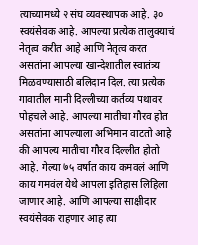त्याच्यामध्ये २ संघ व्यवस्थापक आहे. ३० स्वयंसेवक आहे. आपल्या प्रत्येक तालुक्याचं नेतृत्व करीत आहे आणि नेतृत्व करत असतांना आपल्या खान्देशातील स्वातंत्र्य मिळवण्यासाठी बलिदान दिल. त्या प्रत्येक गावातील मानी दिल्लीच्या कर्तव्य पथावर पोहचले आहे. आपल्या मातीचा गौरव होत असतांना आपल्याला अभिमान वाटतो आहे की आपल्य मातीचा गौरव दिल्लीत होतो आहे. गेल्या ७५ वर्षात काय कमवलं आणि काय गमवंल येथे आपला इतिहास लिहिला जाणार आहे. आणि आपल्या साक्षीदार स्वयंसेवक राहणार आह त्या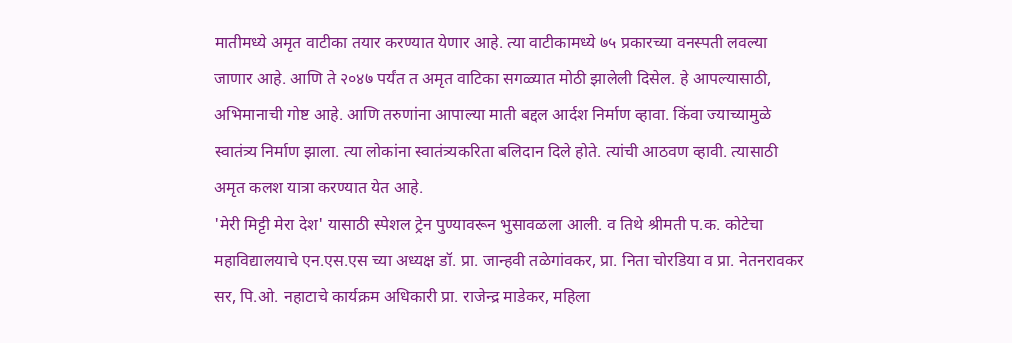मातीमध्ये अमृत वाटीका तयार करण्यात येणार आहे. त्या वाटीकामध्ये ७५ प्रकारच्या वनस्पती लवल्या जाणार आहे. आणि ते २०४७ पर्यंत त अमृत वाटिका सगळ्यात मोठी झालेली दिसेल. हे आपल्यासाठी, अभिमानाची गोष्ट आहे. आणि तरुणांना आपाल्या माती बद्दल आर्दश निर्माण व्हावा. किंवा ज्याच्यामुळे स्वातंत्र्य निर्माण झाला. त्या लोकांना स्वातंत्र्यकरिता बलिदान दिले होते. त्यांची आठवण व्हावी. त्यासाठी अमृत कलश यात्रा करण्यात येत आहे.
'मेरी मिट्टी मेरा देश' यासाठी स्पेशल ट्रेन पुण्यावरून भुसावळला आली. व तिथे श्रीमती प.क. कोटेचा महाविद्यालयाचे एन.एस.एस च्या अध्यक्ष डॉ. प्रा. जान्हवी तळेगांवकर, प्रा. निता चोरडिया व प्रा. नेतनरावकर सर, पि.ओ. नहाटाचे कार्यक्रम अधिकारी प्रा. राजेन्द्र माडेकर, महिला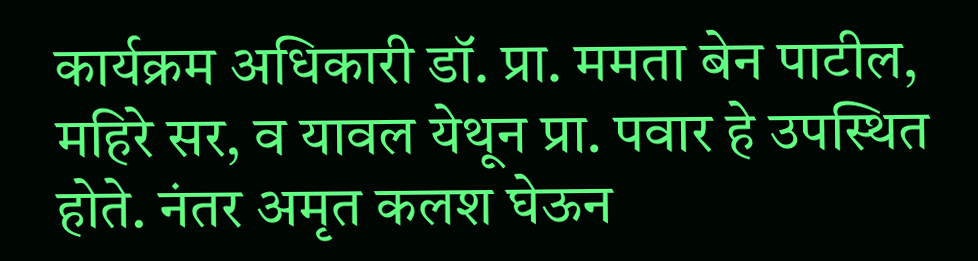कार्यक्रम अधिकारी डॉ. प्रा. ममता बेन पाटील, महिरे सर, व यावल येथून प्रा. पवार हे उपस्थित होते. नंतर अमृत कलश घेऊन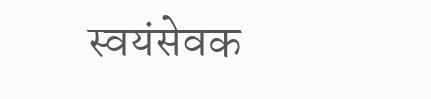स्वयंसेवक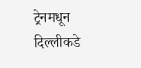ट्रेनमधून दिल्लीकडे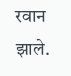रवान झाले.